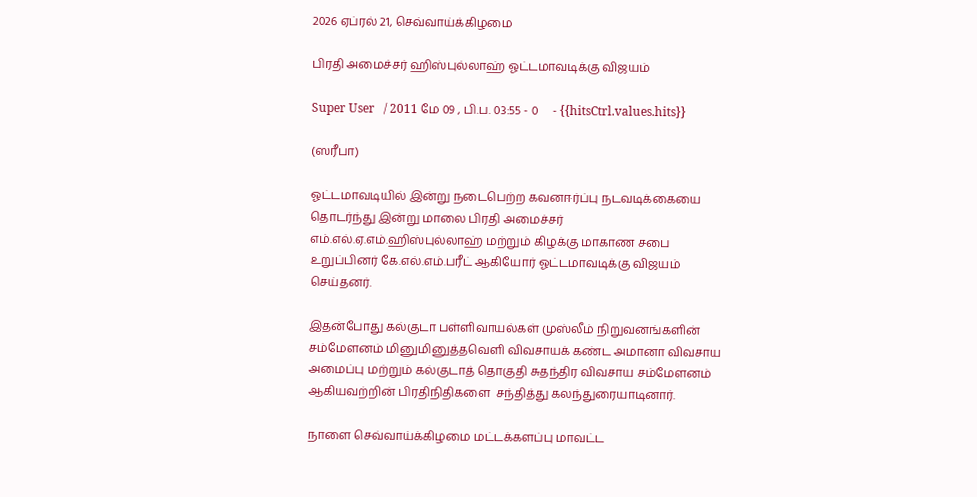2026 ஏப்ரல் 21, செவ்வாய்க்கிழமை

பிரதி அமைச்சர் ஹிஸ்புல்லாஹ் ஓட்டமாவடிக்கு விஜயம்

Super User   / 2011 மே 09 , பி.ப. 03:55 - 0     - {{hitsCtrl.values.hits}}

(ஸரீபா)

ஓட்டமாவடியில் இன்று நடைபெற்ற கவனஈர்ப்பு நடவடிக்கையை தொடர்ந்து இன்று மாலை பிரதி அமைச்சர் எம்.எல்.ஏ.எம்.ஹிஸ்புல்லாஹ் மற்றும் கிழக்கு மாகாண சபை உறுப்பினர் கே.எல்.எம்.பரீட் ஆகியோர் ஓட்டமாவடிக்கு விஜயம் செய்தனர்.

இதன்போது கல்குடா பள்ளிவாயல்கள் முஸ்லீம் நிறுவனங்களின் சம்மேளனம் மினுமினுத்தவெளி விவசாயக் கண்ட அமானா விவசாய அமைப்பு மற்றும் கல்குடாத் தொகுதி சுதந்திர விவசாய சம்மேளனம் ஆகியவற்றின் பிரதிநிதிகளை  சந்தித்து கலந்துரையாடினார்.

நாளை செவ்வாய்க்கிழமை மட்டக்களப்பு மாவட்ட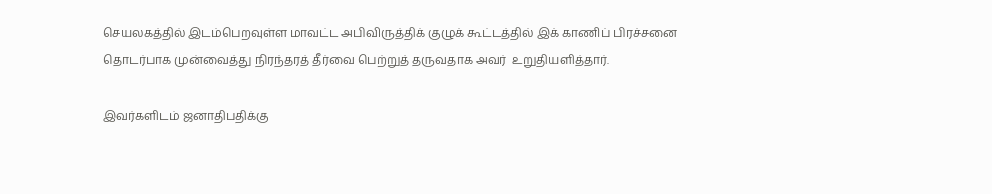செயலகத்தில் இடம்பெறவுள்ள மாவட்ட அபிவிருத்திக் குழுக் கூட்டத்தில் இக் காணிப் பிரச்சனை தொடர்பாக முன்வைத்து நிரந்தரத் தீர்வை பெற்றுத் தருவதாக அவர்  உறுதியளித்தார்.

இவர்களிடம் ஜனாதிபதிக்கு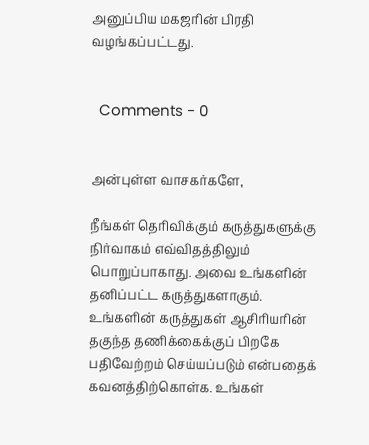அனுப்பிய மகஜரின் பிரதி வழங்கப்பட்டது.


  Comments - 0


அன்புள்ள வாசகர்களே,

நீங்கள் தெரிவிக்கும் கருத்துகளுக்கு நிர்வாகம் எவ்விதத்திலும் பொறுப்பாகாது. அவை உங்களின் தனிப்பட்ட கருத்துகளாகும். உங்களின் கருத்துகள் ஆசிரியரின் தகுந்த தணிக்கைக்குப் பிறகே பதிவேற்றம் செய்யப்படும் என்பதைக் கவனத்திற்கொள்க. உங்கள்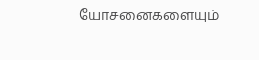யோசனைகளையும்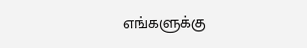எங்களுக்கு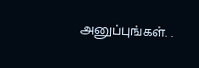அனுப்புங்கள். .